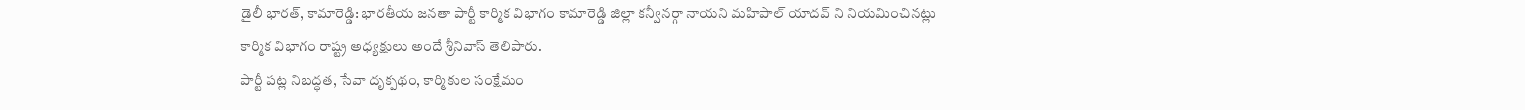డైలీ భారత్, కామారెడ్డి: భారతీయ జనతా పార్టీ కార్మిక విభాగం కామారెడ్డి జిల్లా కన్వీనర్గా నాయని మహిపాల్ యాదవ్ ని నియమించినట్లు కార్మిక విభాగం రాష్ట్ర అధ్యక్షులు అందే శ్రీనివాస్ తెలిపారు.
పార్టీ పట్ల నిబద్ధత, సేవా దృక్పథం, కార్మికుల సంక్షేమం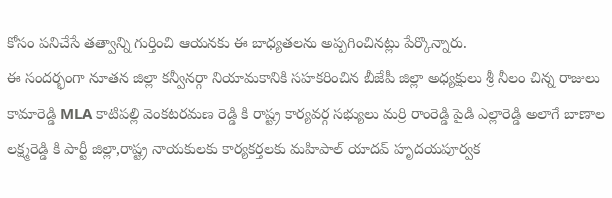కోసం పనిచేసే తత్వాన్ని గుర్తించి ఆయనకు ఈ బాధ్యతలను అప్పగించినట్లు పేర్కొన్నారు.
ఈ సందర్భంగా నూతన జిల్లా కన్వీనర్గా నియామకానికి సహకరించిన బీజేపీ జిల్లా అధ్యక్షులు శ్రీ నీలం చిన్న రాజులు కామారెడ్డి MLA కాటిపల్లి వెంకటరమణ రెడ్డి కి రాష్ట్ర కార్యవర్గ సభ్యులు మర్రి రాంరెడ్డి పైడి ఎల్లారెడ్డి అలాగే బాణాల లక్ష్మరెడ్డి కి పార్టీ జిల్లా,రాష్ట్ర నాయకులకు కార్యకర్తలకు మహిపాల్ యాదవ్ హృదయపూర్వక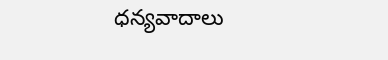ధన్యవాదాలు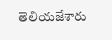తెలియజేశారు